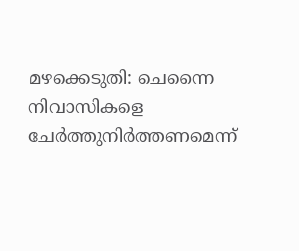മഴക്കെടുതി: ചെന്നൈ നിവാസികളെ ചേര്‍ത്തുനിര്‍ത്തണമെന്ന്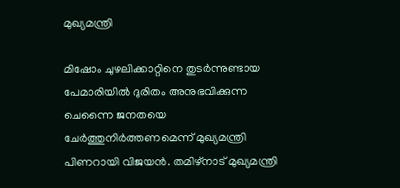മുഖ്യമന്ത്രി

മിഷോം ചുഴലിക്കാറ്റിനെ തുടര്‍ന്നുണ്ടായ പേമാരിയില്‍ ദുരിതം അനുഭവിക്കുന്ന ചെന്നൈ ജനതയെ ചേര്‍ത്തുനിര്‍ത്തണമെന്ന് മുഖ്യമന്ത്രി പിണറായി വിജയന്‍. തമിഴ്‌നാട് മുഖ്യമന്ത്രി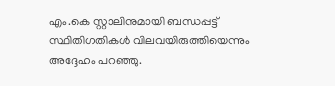എം.കെ സ്റ്റാലിനുമായി ബന്ധപ്പട്ട് സ്ഥിതിഗതികള്‍ വിലവയിരുത്തിയെന്നും അദ്ദേഹം പറഞ്ഞു.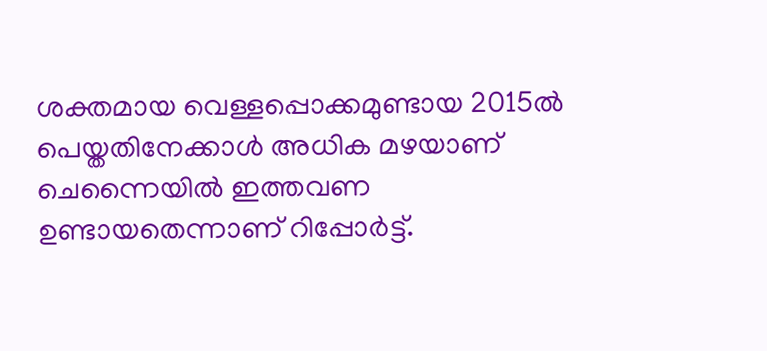ശക്തമായ വെള്ളപ്പൊക്കമുണ്ടായ 2015ല്‍ പെയ്തതിനേക്കാള്‍ അധിക മഴയാണ് ചെന്നൈയില്‍ ഇത്തവണ ഉണ്ടായതെന്നാണ് റിപ്പോര്‍ട്ട്.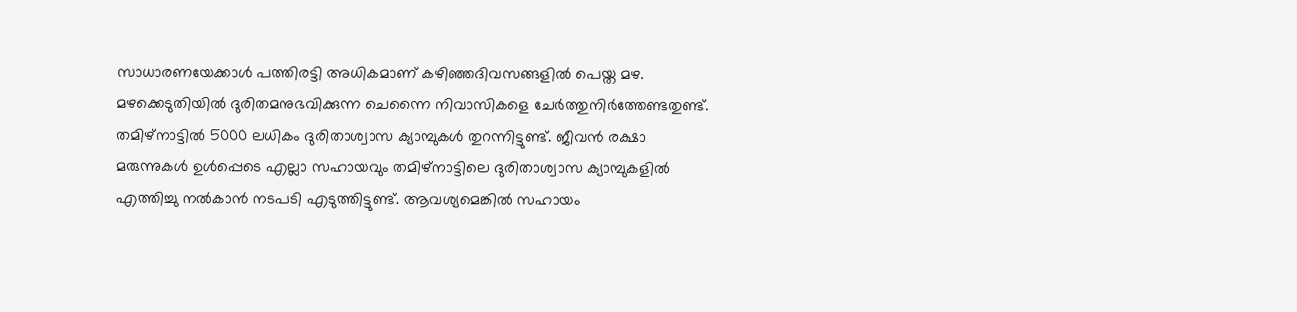സാധാരണയേക്കാള്‍ പത്തിരട്ടി അധികമാണ് കഴിഞ്ഞദിവസങ്ങളില്‍ പെയ്ത മഴ. മഴക്കെടുതിയില്‍ ദുരിതമനുഭവിക്കുന്ന ചെന്നൈ നിവാസികളെ ചേര്‍ത്തുനിര്‍ത്തേണ്ടതുണ്ട്. തമിഴ്‌നാട്ടില്‍ 5000 ലധികം ദുരിതാശ്വാസ ക്യാമ്പുകള്‍ തുറന്നിട്ടുണ്ട്. ജീവന്‍ രക്ഷാ മരുന്നുകള്‍ ഉള്‍പ്പെടെ എല്ലാ സഹായവും തമിഴ്‌നാട്ടിലെ ദുരിതാശ്വാസ ക്യാമ്പുകളില്‍ എത്തിച്ചു നല്‍കാന്‍ നടപടി എടുത്തിട്ടുണ്ട്. ആവശ്യമെങ്കില്‍ സഹായം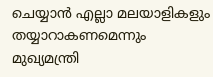ചെയ്യാന്‍ എല്ലാ മലയാളികളും തയ്യാറാകണമെന്നും മുഖ്യമന്ത്രി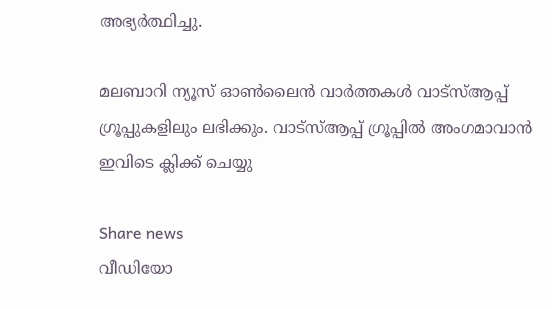അഭ്യര്‍ത്ഥിച്ചു.

മലബാറി ന്യൂസ് ഓണ്‍ലൈന്‍ വാര്‍ത്തകള്‍ വാട്‌സ്ആപ്പ് ഗ്രൂപ്പുകളിലും ലഭിക്കും. വാട്‌സ്ആപ്പ് ഗ്രൂപ്പില്‍ അംഗമാവാന്‍ ഇവിടെ ക്ലിക്ക് ചെയ്യു

Share news
വീഡിയോ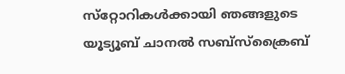സ്‌റ്റോറികള്‍ക്കായി ഞങ്ങളുടെ യൂട്യൂബ് ചാനല്‍ സബ്‌സ്‌ക്രൈബ്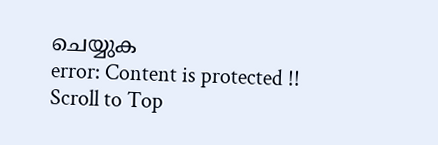ചെയ്യുക
error: Content is protected !!
Scroll to Top